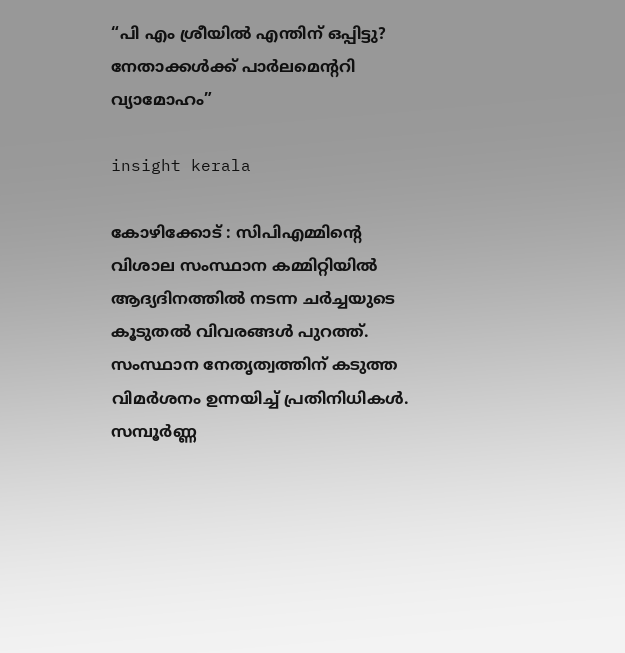“പി എം ശ്രീയിൽ എന്തിന് ഒപ്പിട്ടു? നേതാക്കൾക്ക് പാർലമെൻ്ററി വ്യാമോഹം”

insight kerala

കോഴിക്കോട് : സിപിഎമ്മിന്റെ വിശാല സംസ്ഥാന കമ്മിറ്റിയിൽ ആദ്യദിനത്തിൽ നടന്ന ചർച്ചയുടെ കൂടുതൽ വിവരങ്ങൾ പുറത്ത്. സംസ്ഥാന നേതൃത്വത്തിന് കടുത്ത വിമർശനം ഉന്നയിച്ച് പ്രതിനിധികൾ. സമ്പൂർണ്ണ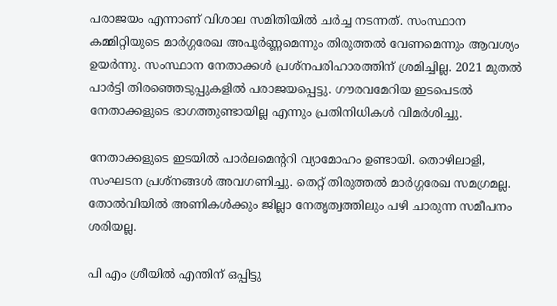പരാജയം എന്നാണ് വിശാല സമിതിയിൽ ചർച്ച നടന്നത്. സംസ്ഥാന കമ്മിറ്റിയുടെ മാർഗ്ഗരേഖ അപൂർണ്ണമെന്നും തിരുത്തൽ വേണമെന്നും ആവശ്യം ഉയർന്നു. സംസ്ഥാന നേതാക്കൾ പ്രശ്നപരിഹാരത്തിന് ശ്രമിച്ചില്ല. 2021 മുതൽ പാർട്ടി തിരഞ്ഞെടുപ്പുകളിൽ പരാജയപ്പെട്ടു. ഗൗരവമേറിയ ഇടപെടൽ നേതാക്കളുടെ ഭാഗത്തുണ്ടായില്ല എന്നും പ്രതിനിധികൾ വിമർശിച്ചു.

നേതാക്കളുടെ ഇടയിൽ പാർലമെന്ററി വ്യാമോഹം ഉണ്ടായി. തൊഴിലാളി, സംഘടന പ്രശ്നങ്ങൾ അവഗണിച്ചു. തെറ്റ് തിരുത്തൽ മാർഗ്ഗരേഖ സമഗ്രമല്ല. തോൽ‌വിയിൽ അണികൾക്കും ജില്ലാ നേതൃത്വത്തിലും പഴി ചാരുന്ന സമീപനം ശരിയല്ല.

പി എം ശ്രീയിൽ എന്തിന് ഒപ്പിട്ടു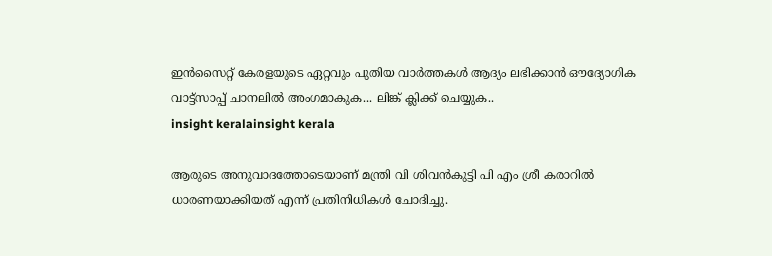ഇൻസൈറ്റ് കേരളയുടെ ഏറ്റവും പുതിയ വാർത്തകൾ ആദ്യം ലഭിക്കാൻ ഔദ്യോഗിക വാട്ട്‌സാപ്പ് ചാനലിൽ അംഗമാകുക... ലിങ്ക് ക്ലിക്ക് ചെയ്യുക..
insight keralainsight kerala

ആരുടെ അനുവാദത്തോടെയാണ് മന്ത്രി വി ശിവൻകുട്ടി പി എം ശ്രീ കരാറിൽ ധാരണയാക്കിയത് എന്ന് പ്രതിനിധികൾ ചോദിച്ചു.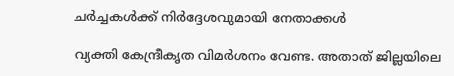ചർച്ചകൾക്ക് നിർദ്ദേശവുമായി നേതാക്കൾ

വ്യക്തി കേന്ദ്രീകൃത വിമർശനം വേണ്ട. അതാത് ജില്ലയിലെ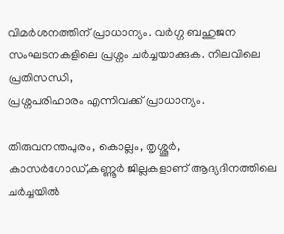വിമർശനത്തിന് പ്രാധാന്യം. വർഗ്ഗ ബഹുജന സംഘടനകളിലെ പ്രശ്നം ചർച്ചയാക്കുക. നിലവിലെ പ്രതിസന്ധി,
പ്രശ്നപരിഹാരം എന്നിവക്ക് പ്രാധാന്യം.

തിരുവനന്തപുരം, കൊല്ലം, തൃശ്ശൂർ, കാസർഗോഡ്,കണ്ണൂർ ജില്ലകളാണ് ആദ്യദിനത്തിലെ ചർച്ചയിൽ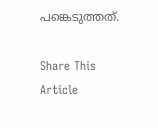പങ്കെടുത്തത്.

Share This Article